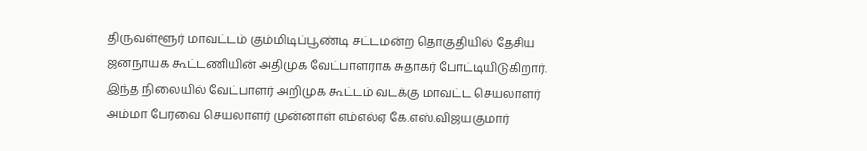திருவள்ளூர் மாவட்டம் கும்மிடிப்பூண்டி சட்டமன்ற தொகுதியில் தேசிய ஜனநாயக கூட்டணியின் அதிமுக வேட்பாளராக சுதாகர் போட்டியிடுகிறார். இந்த நிலையில் வேட்பாளர் அறிமுக கூட்டம் வடக்கு மாவட்ட செயலாளர் அம்மா பேரவை செயலாளர் முன்னாள் எம்எல்ஏ கே.எஸ்.விஜயகுமார்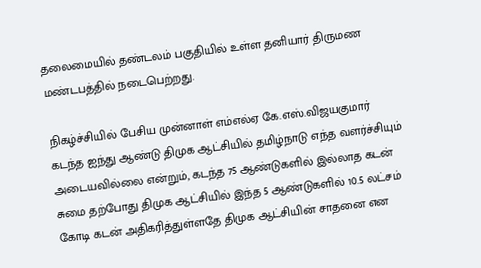தலைமையில் தண்டலம் பகுதியில் உள்ள தனியார் திருமண மண்டபத்தில் நடைபெற்றது.

நிகழ்ச்சியில் பேசிய முன்னாள் எம்எல்ஏ கே.எஸ்.விஜயகுமார் கடந்த ஐந்து ஆண்டு திமுக ஆட்சியில் தமிழ்நாடு எந்த வளர்ச்சியும் அடையவில்லை என்றும், கடந்த 75 ஆண்டுகளில் இல்லாத கடன் சுமை தற்போது திமுக ஆட்சியில் இந்த 5 ஆண்டுகளில் 10.5 லட்சம் கோடி கடன் அதிகரித்துள்ளதே திமுக ஆட்சியின் சாதனை என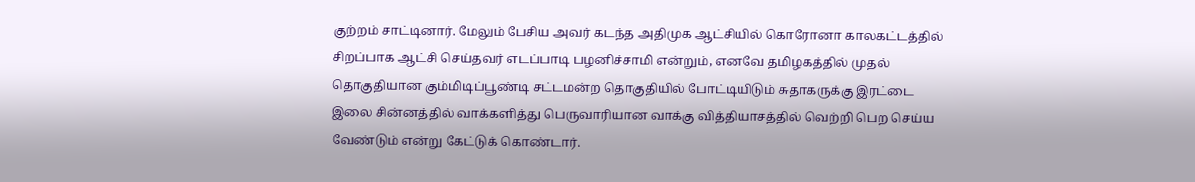குற்றம் சாட்டினார். மேலும் பேசிய அவர் கடந்த அதிமுக ஆட்சியில் கொரோனா காலகட்டத்தில் சிறப்பாக ஆட்சி செய்தவர் எடப்பாடி பழனிச்சாமி என்றும், எனவே தமிழகத்தில் முதல் தொகுதியான கும்மிடிப்பூண்டி சட்டமன்ற தொகுதியில் போட்டியிடும் சுதாகருக்கு இரட்டை இலை சின்னத்தில் வாக்களித்து பெருவாரியான வாக்கு வித்தியாசத்தில் வெற்றி பெற செய்ய வேண்டும் என்று கேட்டுக் கொண்டார்.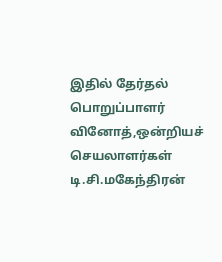இதில் தேர்தல் பொறுப்பாளர் வினோத்,ஒன்றியச் செயலாளர்கள் டி.சி.மகேந்திரன்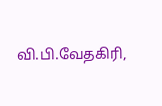வி.பி.வேதகிரி,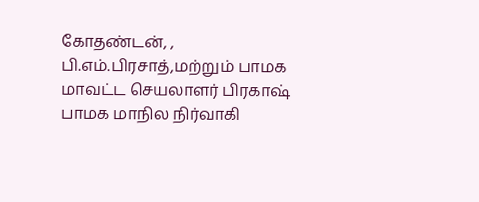கோதண்டன், , பி.எம்.பிரசாத்,மற்றும் பாமக மாவட்ட செயலாளர் பிரகாஷ் பாமக மாநில நிர்வாகி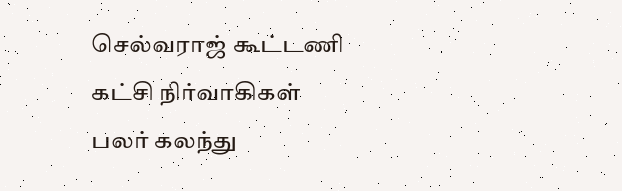செல்வராஜ் கூட்டணி கட்சி நிர்வாகிகள் பலர் கலந்து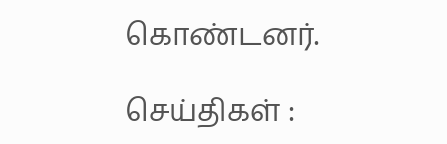கொண்டனர்.

செய்திகள் :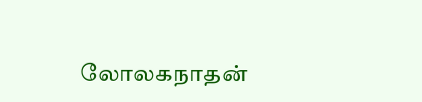லோலகநாதன்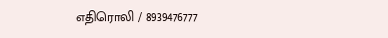எதிரொலி / 8939476777